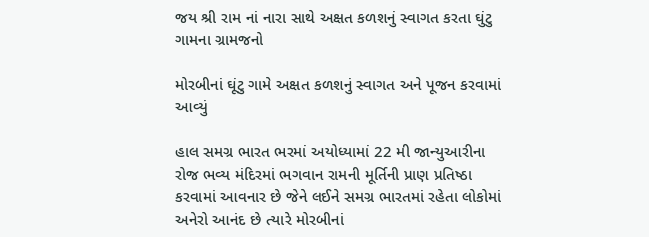જય શ્રી રામ નાં નારા સાથે અક્ષત કળશનું સ્વાગત કરતા ઘુંટુ ગામના ગ્રામજનો

મોરબીનાં ઘૂંટુ ગામે અક્ષત કળશનું સ્વાગત અને પૂજન કરવામાં આવ્યું

હાલ સમગ્ર ભારત ભરમાં અયોધ્યામાં 22 મી જાન્યુઆરીના રોજ ભવ્ય મંદિરમાં ભગવાન રામની મૂર્તિની પ્રાણ પ્રતિષ્ઠા કરવામાં આવનાર છે જેને લઈને સમગ્ર ભારતમાં રહેતા લોકોમાં અનેરો આનંદ છે ત્યારે મોરબીનાં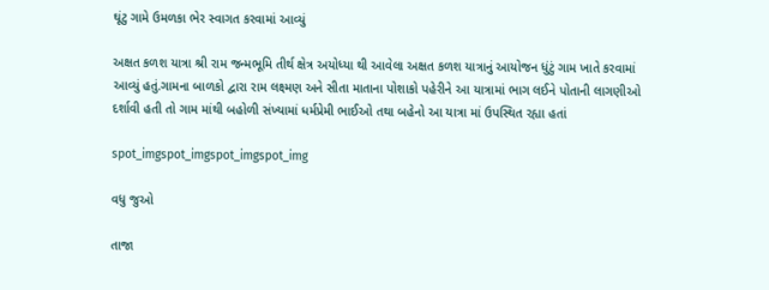ઘૂંટુ ગામે ઉમળકા ભેર સ્વાગત કરવામાં આવ્યું

અક્ષત કળશ યાત્રા શ્રી રામ જન્મભૂમિ તીર્થ ક્ષેત્ર અયોધ્યા થી આવેલા અક્ષત કળશ યાત્રાનું આયોજન ધુંટું ગામ ખાતે કરવામાં આવ્યું હતું.ગામના બાળકો દ્વારા રામ લક્ષ્મણ અને સીતા માતાના પોશાકો પહેરીને આ યાત્રામાં ભાગ લઈને પોતાની લાગણીઓ દર્શાવી હતી તો ગામ માંથી બહોળી સંખ્યામાં ધર્મપ્રેમી ભાઈઓ તથા બહેનો આ યાત્રા માં ઉપસ્થિત રહ્યા હતાં

spot_imgspot_imgspot_imgspot_img

વધુ જુઓ

તાજા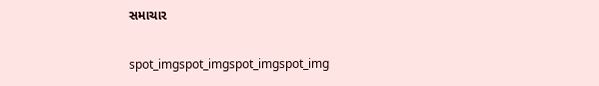સમાચાર

spot_imgspot_imgspot_imgspot_img